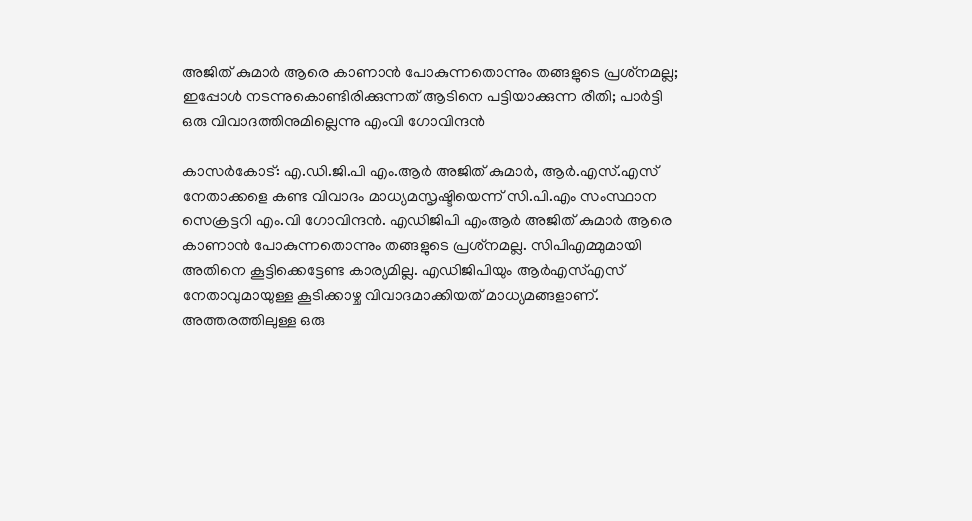അജിത് കുമാര്‍ ആരെ കാണാന്‍ പോകുന്നതൊന്നും തങ്ങളുടെ പ്രശ്‌നമല്ല; ഇപ്പോള്‍ നടന്നുകൊണ്ടിരിക്കുന്നത് ആടിനെ പട്ടിയാക്കുന്ന രീതി; പാര്‍ട്ടി ഒരു വിവാദത്തിനുമില്ലെന്നു എംവി ഗോവിന്ദന്‍

കാസര്‍കോട്: എ.ഡി.ജി.പി എം.ആര്‍ അജിത് കുമാര്‍, ആര്‍.എസ്.എസ് നേതാക്കളെ കണ്ട വിവാദം മാധ്യമസൃഷ്ടിയെന്ന് സി.പി.എം സംസ്ഥാന സെക്രട്ടറി എം.വി ഗോവിന്ദന്‍. എഡിജിപി എംആര്‍ അജിത് കുമാര്‍ ആരെ കാണാന്‍ പോകുന്നതൊന്നും തങ്ങളുടെ പ്രശ്‌നമല്ല. സിപിഎമ്മുമായി അതിനെ കൂട്ടിക്കെട്ടേണ്ട കാര്യമില്ല. എഡിജിപിയും ആര്‍എസ്എസ് നേതാവുമായുള്ള കൂടിക്കാഴ്ച വിവാദമാക്കിയത് മാധ്യമങ്ങളാണ്. അത്തരത്തിലുള്ള ഒരു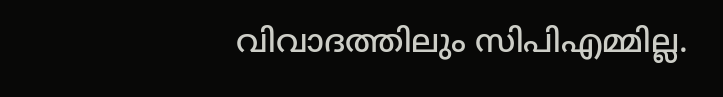വിവാദത്തിലും സിപിഎമ്മില്ല.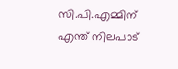സി.പി.എമ്മിന് എന്ത് നിലപാട്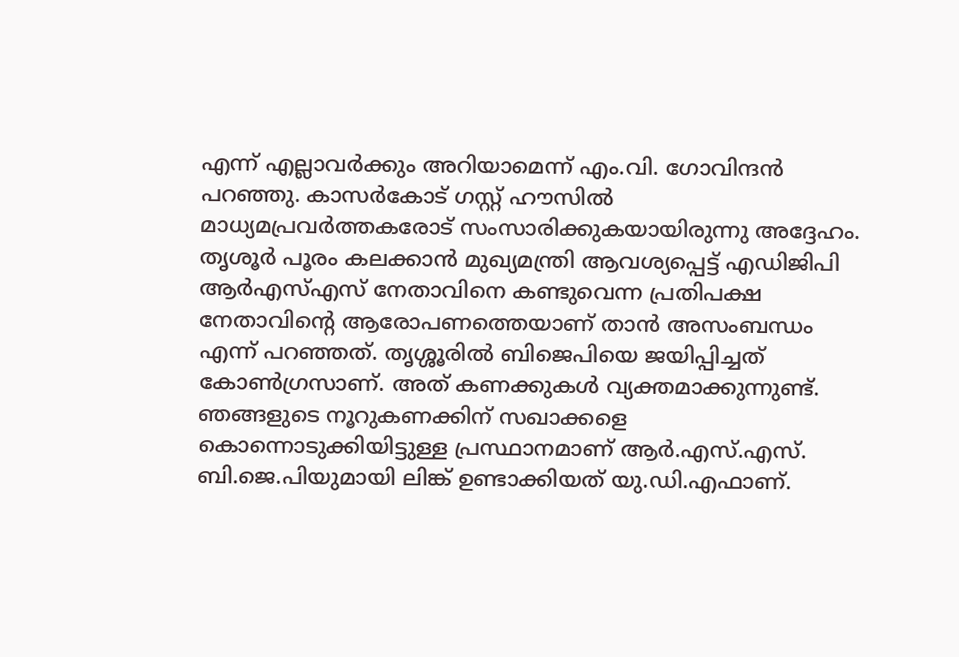എന്ന് എല്ലാവര്‍ക്കും അറിയാമെന്ന് എം.വി. ഗോവിന്ദന്‍ പറഞ്ഞു. കാസര്‍കോട് ഗസ്റ്റ് ഹൗസില്‍ മാധ്യമപ്രവര്‍ത്തകരോട് സംസാരിക്കുകയായിരുന്നു അദ്ദേഹം. തൃശൂര്‍ പൂരം കലക്കാന്‍ മുഖ്യമന്ത്രി ആവശ്യപ്പെട്ട് എഡിജിപി ആര്‍എസ്എസ് നേതാവിനെ കണ്ടുവെന്ന പ്രതിപക്ഷ നേതാവിന്റെ ആരോപണത്തെയാണ് താന്‍ അസംബന്ധം എന്ന് പറഞ്ഞത്. തൃശ്ശൂരില്‍ ബിജെപിയെ ജയിപ്പിച്ചത് കോണ്‍ഗ്രസാണ്. അത് കണക്കുകള്‍ വ്യക്തമാക്കുന്നുണ്ട്. ഞങ്ങളുടെ നൂറുകണക്കിന് സഖാക്കളെ കൊന്നൊടുക്കിയിട്ടുള്ള പ്രസ്ഥാനമാണ് ആര്‍.എസ്.എസ്. ബി.ജെ.പിയുമായി ലിങ്ക് ഉണ്ടാക്കിയത് യു.ഡി.എഫാണ്.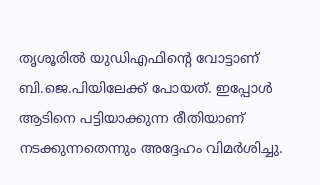തൃശൂരില്‍ യുഡിഎഫിന്റെ വോട്ടാണ് ബി.ജെ.പിയിലേക്ക് പോയത്. ഇപ്പോള്‍ ആടിനെ പട്ടിയാക്കുന്ന രീതിയാണ് നടക്കുന്നതെന്നും അദ്ദേഹം വിമര്‍ശിച്ചു.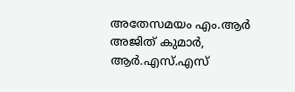അതേസമയം എം.ആര്‍ അജിത് കുമാര്‍, ആര്‍.എസ്.എസ്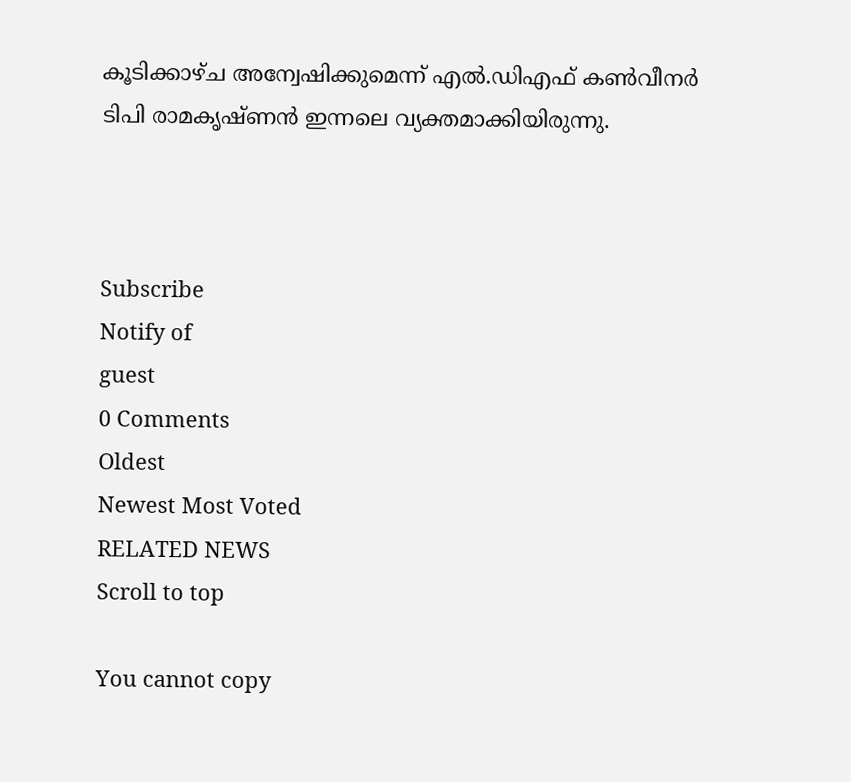കൂടിക്കാഴ്ച അന്വേഷിക്കുമെന്ന് എല്‍.ഡിഎഫ് കണ്‍വീനര്‍ ടിപി രാമകൃഷ്ണന്‍ ഇന്നലെ വ്യക്തമാക്കിയിരുന്നു.



Subscribe
Notify of
guest
0 Comments
Oldest
Newest Most Voted
RELATED NEWS
Scroll to top

You cannot copy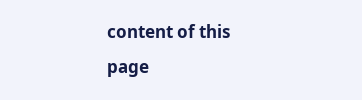content of this page